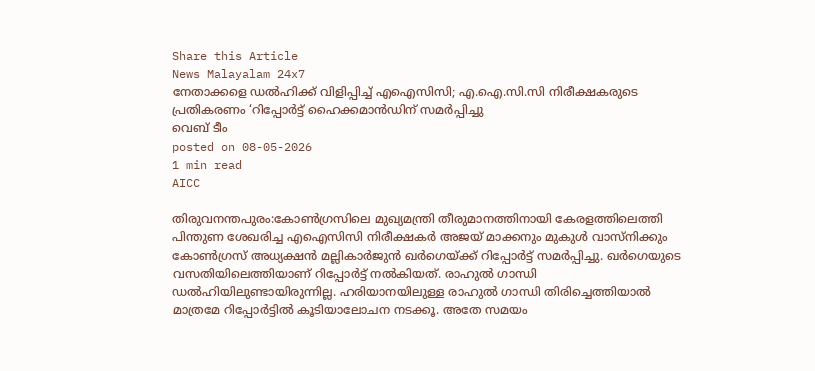Share this Article
News Malayalam 24x7
നേതാക്കളെ ഡല്‍ഹിക്ക് വിളിപ്പിച്ച് എഐസിസി; എ.ഐ.സി.സി നിരീക്ഷകരുടെ പ്രതികരണം ‘റിപ്പോര്‍ട്ട് ഹൈക്കമാന്‍ഡിന് സമര്‍പ്പിച്ചു
വെബ് ടീം
posted on 08-05-2026
1 min read
AICC

തിരുവനന്തപുരം:കോണ്‍ഗ്രസിലെ മുഖ്യമന്ത്രി തീരുമാനത്തിനായി കേരളത്തിലെത്തി പിന്തുണ ശേഖരിച്ച എഐസിസി നിരീക്ഷകർ അജയ് മാക്കനും മുകുൾ വാസ്നിക്കും കോൺഗ്രസ് അധ്യക്ഷൻ മല്ലികാർജുൻ ഖർഗെയ്ക്ക് റിപ്പോർട്ട് സമർപ്പിച്ചു. ഖർഗെയുടെ വസതിയിലെത്തിയാണ് റിപ്പോർട്ട് നൽകിയത്. രാഹുൽ ഗാന്ധി ഡൽഹിയിലുണ്ടായിരുന്നില്ല. ഹരിയാനയിലുള്ള രാഹുൽ ഗാന്ധി തിരിച്ചെത്തിയാൽ മാത്രമേ റിപ്പോർട്ടിൽ കൂടിയാലോചന നടക്കൂ. അതേ സമയം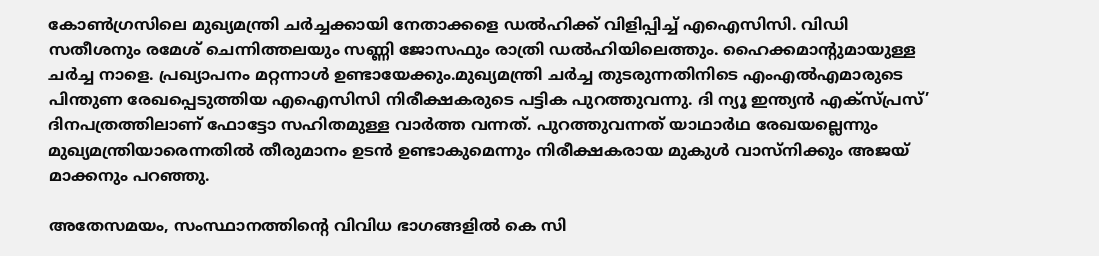കോണ്‍ഗ്രസിലെ മുഖ്യമന്ത്രി ചര്‍ച്ചക്കായി നേതാക്കളെ ഡല്‍ഹിക്ക് വിളിപ്പിച്ച് എഐസിസി. വിഡി സതീശനും രമേശ് ചെന്നിത്തലയും സണ്ണി ജോസഫും രാത്രി ഡല്‍ഹിയിലെത്തും. ഹൈക്കമാന്റുമായുള്ള ചര്‍ച്ച നാളെ. പ്രഖ്യാപനം മറ്റന്നാള്‍ ഉണ്ടായേക്കും.മുഖ്യമന്ത്രി ചര്‍ച്ച തുടരുന്നതിനിടെ എംഎല്‍എമാരുടെ പിന്തുണ രേഖപ്പെടുത്തിയ എഐസിസി നിരീക്ഷകരുടെ പട്ടിക പുറത്തുവന്നു. ദി ന്യൂ ഇന്ത്യന്‍ എക്‌സ്പ്രസ്’ ദിനപത്രത്തിലാണ് ഫോട്ടോ സഹിതമുള്ള വാര്‍ത്ത വന്നത്. പുറത്തുവന്നത് യാഥാര്‍ഥ രേഖയല്ലെന്നും മുഖ്യമന്ത്രിയാരെന്നതില്‍ തീരുമാനം ഉടന്‍ ഉണ്ടാകുമെന്നും നിരീക്ഷകരായ മുകുള്‍ വാസ്‌നിക്കും അജയ് മാക്കനും പറഞ്ഞു.

അതേസമയം, സംസ്ഥാനത്തിന്റെ വിവിധ ഭാഗങ്ങളില്‍ കെ സി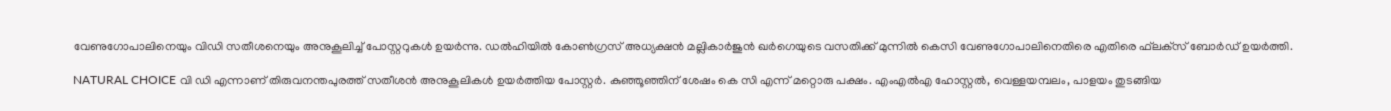വേണുഗോപാലിനെയും വിഡി സതീശനെയും അനുകൂലിച്ച് പോസ്റ്ററുകള്‍ ഉയര്‍ന്നു. ഡല്‍ഹിയില്‍ കോണ്‍ഗ്രസ് അധ്യക്ഷന്‍ മല്ലികാര്‍ജുന്‍ ഖര്‍ഗെയുടെ വസതിക്ക് മുന്നില്‍ കെസി വേണുഗോപാലിനെതിരെ എതിരെ ഫ്‌ലക്‌സ് ബോര്‍ഡ് ഉയര്‍ത്തി.

NATURAL CHOICE വി ഡി എന്നാണ് തിരുവനന്തപുരത്ത് സതീശന്‍ അനുകൂലികള്‍ ഉയര്‍ത്തിയ പോസ്റ്റര്‍. കുഞ്ഞൂഞ്ഞിന് ശേഷം കെ സി എന്ന് മറ്റൊരു പക്ഷം. എംഎല്‍എ ഹോസ്റ്റല്‍, വെള്ളയമ്പലം, പാളയം തുടങ്ങിയ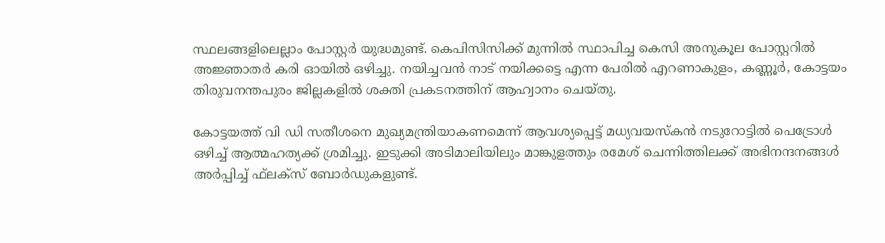സ്ഥലങ്ങളിലെല്ലാം പോസ്റ്റര്‍ യുദ്ധമുണ്ട്. കെപിസിസിക്ക് മുന്നില്‍ സ്ഥാപിച്ച കെസി അനുകൂല പോസ്റ്ററില്‍ അജ്ഞാതര്‍ കരി ഓയില്‍ ഒഴിച്ചു. നയിച്ചവന്‍ നാട് നയിക്കട്ടെ എന്ന പേരില്‍ എറണാകുളം, കണ്ണൂര്‍, കോട്ടയം തിരുവനന്തപുരം ജില്ലകളില്‍ ശക്തി പ്രകടനത്തിന് ആഹ്വാനം ചെയ്തു.

കോട്ടയത്ത് വി ഡി സതീശനെ മുഖ്യമന്ത്രിയാകണമെന്ന് ആവശ്യപ്പെട്ട് മധ്യവയസ്‌കന്‍ നടുറോട്ടില്‍ പെട്രോള്‍ ഒഴിച്ച് ആത്മഹത്യക്ക് ശ്രമിച്ചു. ഇടുക്കി അടിമാലിയിലും മാങ്കുളത്തും രമേശ് ചെന്നിത്തിലക്ക് അഭിനന്ദനങ്ങള്‍ അര്‍പ്പിച്ച് ഫ്‌ലക്‌സ് ബോര്‍ഡുകളുണ്ട്.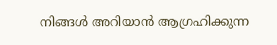നിങ്ങൾ അറിയാൻ ആഗ്രഹിക്കുന്ന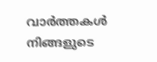വാർത്തകൾ നിങ്ങളുടെ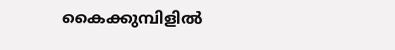കൈക്കുമ്പിളിൽ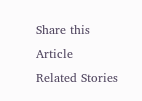Share this Article
Related Stories